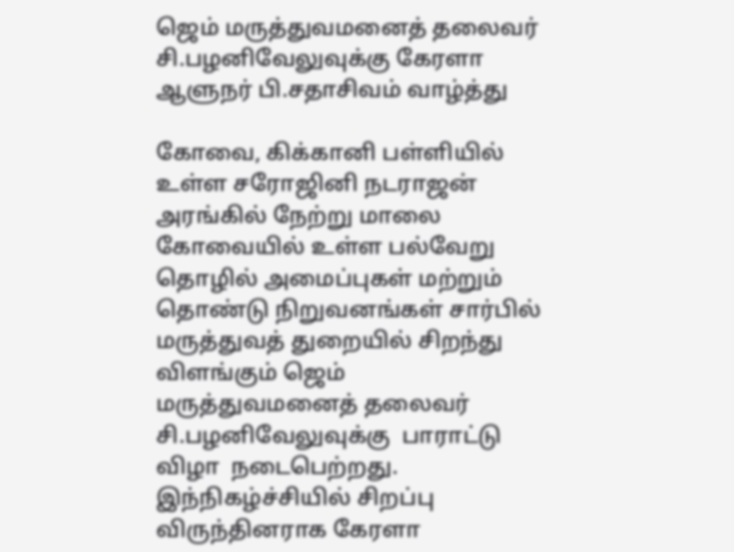ஜெம் மருத்துவமனைத் தலைவர் சி.பழனிவேலுவுக்கு கேரளா ஆளுநர் பி.சதாசிவம் வாழ்த்து

கோவை, கிக்கானி பள்ளியில் உள்ள சரோஜினி நடராஜன் அரங்கில் நேற்று மாலை கோவையில் உள்ள பல்வேறு தொழில் அமைப்புகள் மற்றும் தொண்டு நிறுவனங்கள் சார்பில் மருத்துவத் துறையில் சிறந்து விளங்கும் ஜெம் மருத்துவமனைத் தலைவர் சி.பழனிவேலுவுக்கு  பாராட்டு விழா  நடைபெற்றது. இந்நிகழ்ச்சியில் சிறப்பு விருந்தினராக கேரளா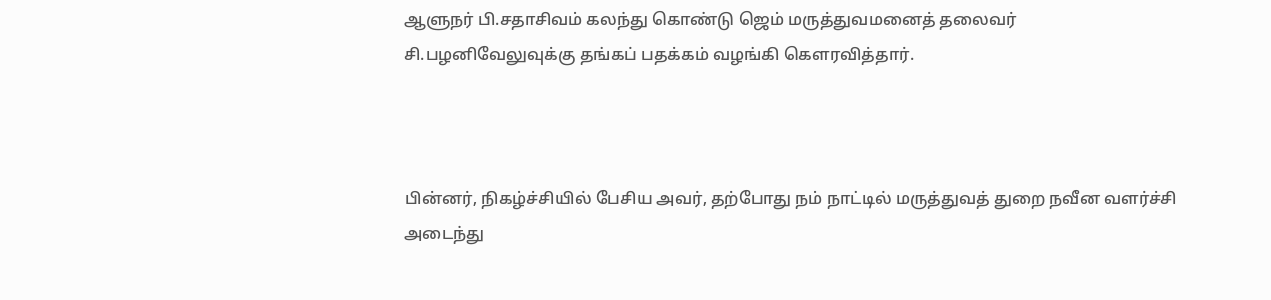ஆளுநர் பி.சதாசிவம் கலந்து கொண்டு ஜெம் மருத்துவமனைத் தலைவர் சி.பழனிவேலுவுக்கு தங்கப் பதக்கம் வழங்கி கௌரவித்தார்.



பின்னர், நிகழ்ச்சியில் பேசிய அவர், தற்போது நம் நாட்டில் மருத்துவத் துறை நவீன வளர்ச்சி அடைந்து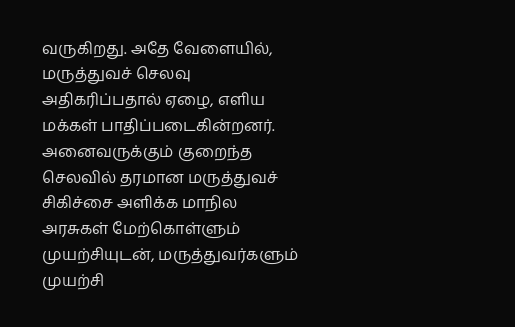வருகிறது. அதே வேளையில், மருத்துவச் செலவு அதிகரிப்பதால் ஏழை, எளிய மக்கள் பாதிப்படைகின்றனர். அனைவருக்கும் குறைந்த செலவில் தரமான மருத்துவச் சிகிச்சை அளிக்க மாநில அரசுகள் மேற்கொள்ளும் முயற்சியுடன், மருத்துவர்களும் முயற்சி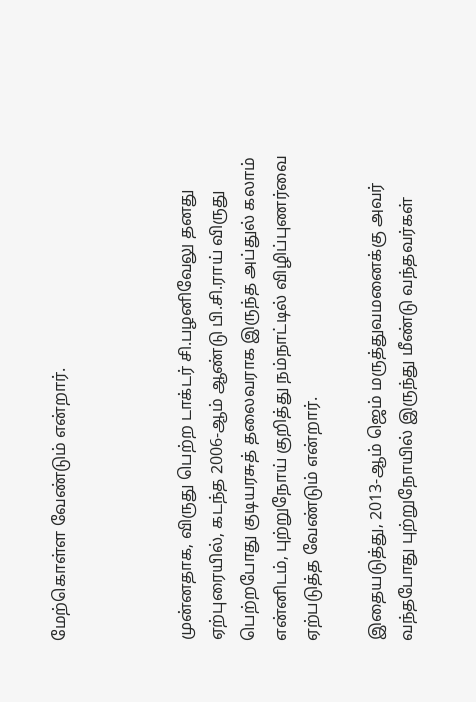மேற்கொள்ள வேண்டும் என்றார்.



முன்னதாக, விருது பெற்ற டாக்டர் சி.பழனிவேலு தனது ஏற்புரையில், கடந்த 2006-ஆம் ஆண்டு பி.சி.ராய் விருது பெற்றபோது குடியரசுத் தலைவராக இருந்த அப்துல் கலாம் என்னிடம், புற்றுநோய் குறித்து நம்நாட்டில் விழிப்புணர்வை ஏற்படுத்த வேண்டும் என்றார்.

இதையடுத்து, 2013-ஆம் ஜெம் மருத்துவமனைக்கு அவர் வந்தபோது புற்றுநோயில் இருந்து மீண்டு வந்தவர்கள்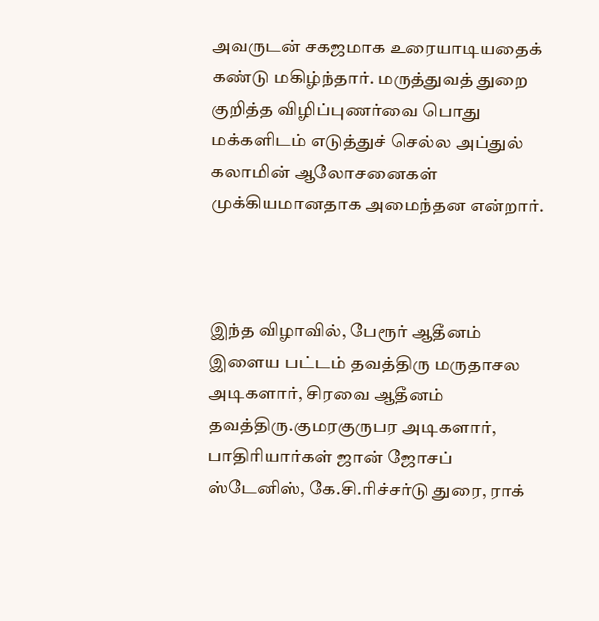அவருடன் சகஜமாக உரையாடியதைக் கண்டு மகிழ்ந்தார். மருத்துவத் துறை குறித்த விழிப்புணர்வை பொது மக்களிடம் எடுத்துச் செல்ல அப்துல் கலாமின் ஆலோசனைகள் முக்கியமானதாக அமைந்தன என்றார்.



இந்த விழாவில், பேரூர் ஆதீனம் இளைய பட்டம் தவத்திரு மருதாசல அடிகளார், சிரவை ஆதீனம் தவத்திரு.குமரகுருபர அடிகளார், பாதிரியார்கள் ஜான் ஜோசப் ஸ்டேனிஸ், கே.சி.ரிச்சர்டு துரை, ராக்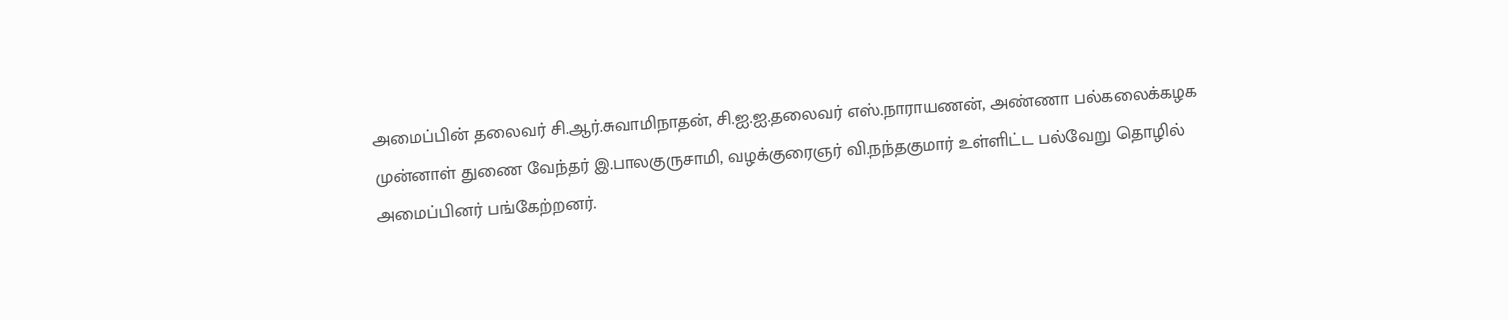அமைப்பின் தலைவர் சி.ஆர்.சுவாமிநாதன், சி.ஐ.ஐ.தலைவர் எஸ்.நாராயணன், அண்ணா பல்கலைக்கழக முன்னாள் துணை வேந்தர் இ.பாலகுருசாமி, வழக்குரைஞர் வி.நந்தகுமார் உள்ளிட்ட பல்வேறு தொழில் அமைப்பினர் பங்கேற்றனர்.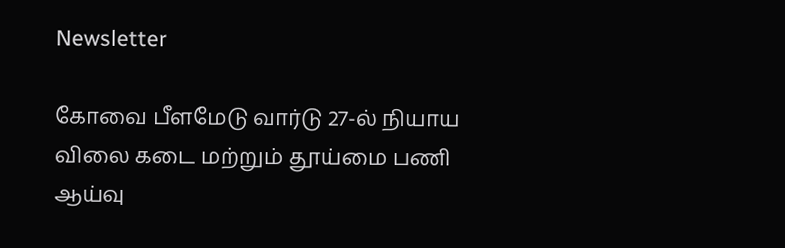Newsletter

கோவை பீளமேடு வார்டு 27-ல் நியாய விலை கடை மற்றும் தூய்மை பணி ஆய்வு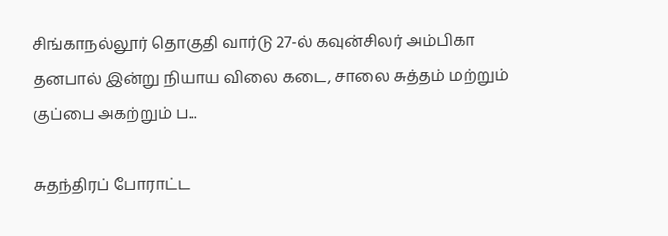சிங்காநல்லூர் தொகுதி வார்டு 27-ல் கவுன்சிலர் அம்பிகா தனபால் இன்று நியாய விலை கடை, சாலை சுத்தம் மற்றும் குப்பை அகற்றும் ப...

சுதந்திரப் போராட்ட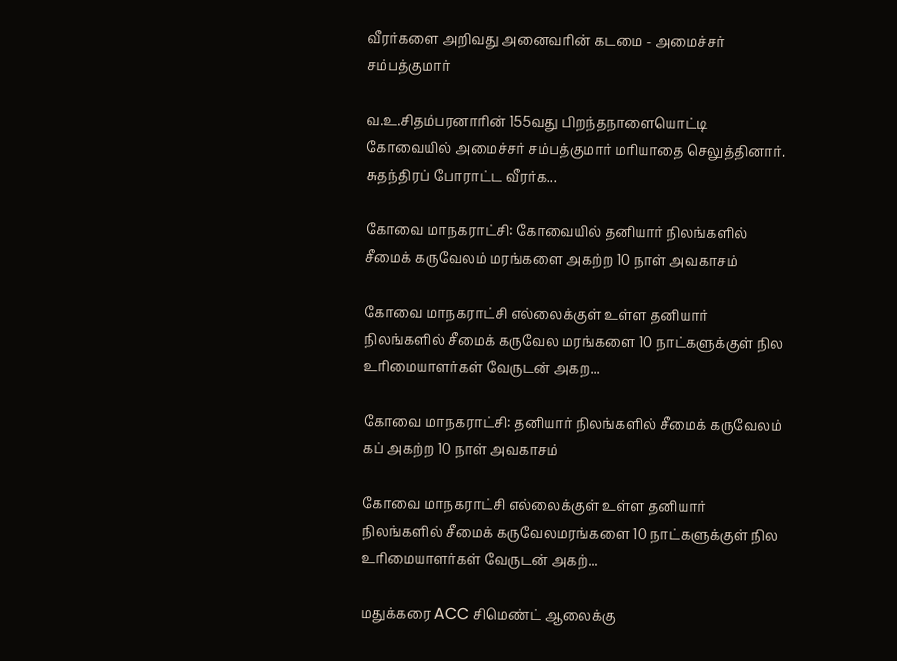வீரர்களை அறிவது அனைவரின் கடமை - அமைச்சர் சம்பத்குமார்

வ.உ.சிதம்பரனாரின் 155வது பிறந்தநாளையொட்டி கோவையில் அமைச்சர் சம்பத்குமார் மரியாதை செலுத்தினார். சுதந்திரப் போராட்ட வீரர்க...

கோவை மாநகராட்சி: கோவையில் தனியார் நிலங்களில் சீமைக் கருவேலம் மரங்களை அகற்ற 10 நாள் அவகாசம்

கோவை மாநகராட்சி எல்லைக்குள் உள்ள தனியார் நிலங்களில் சீமைக் கருவேல மரங்களை 10 நாட்களுக்குள் நில உரிமையாளர்கள் வேருடன் அகற...

கோவை மாநகராட்சி: தனியார் நிலங்களில் சீமைக் கருவேலம் கப் அகற்ற 10 நாள் அவகாசம்

கோவை மாநகராட்சி எல்லைக்குள் உள்ள தனியார் நிலங்களில் சீமைக் கருவேலமரங்களை 10 நாட்களுக்குள் நில உரிமையாளர்கள் வேருடன் அகற்...

மதுக்கரை ACC சிமெண்ட் ஆலைக்கு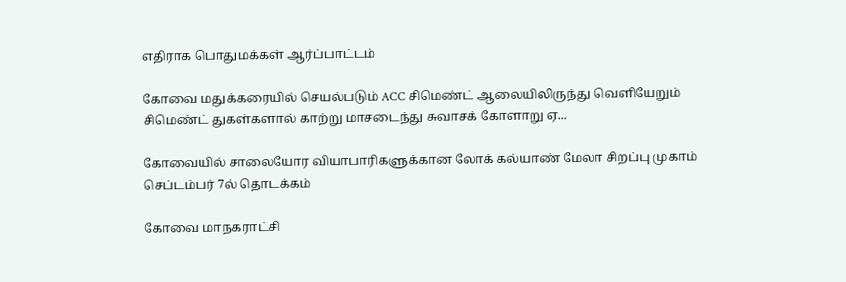எதிராக பொதுமக்கள் ஆர்ப்பாட்டம்

கோவை மதுக்கரையில் செயல்படும் ACC சிமெண்ட் ஆலையிலிருந்து வெளியேறும் சிமெண்ட் துகள்களால் காற்று மாசடைந்து சுவாசக் கோளாறு ஏ...

கோவையில் சாலையோர வியாபாரிகளுக்கான லோக் கல்யாண் மேலா சிறப்பு முகாம் செப்டம்பர் 7ல் தொடக்கம்

கோவை மாநகராட்சி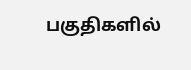பகுதிகளில்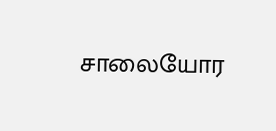சாலையோர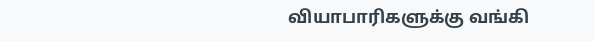வியாபாரிகளுக்கு வங்கி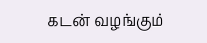கடன் வழங்கும்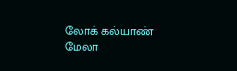லோக் கல்யாண் மேலா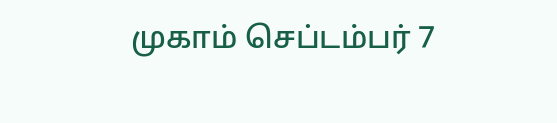முகாம் செப்டம்பர் 7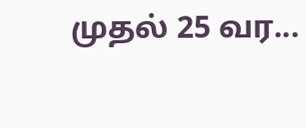முதல் 25 வர...